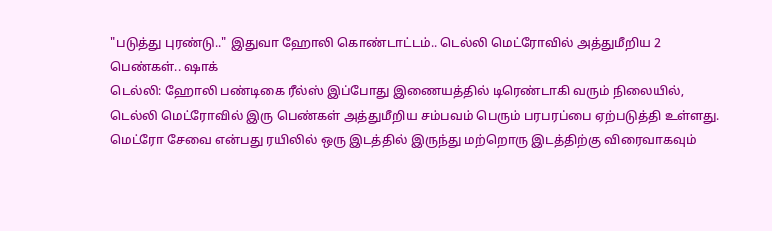"படுத்து புரண்டு.." இதுவா ஹோலி கொண்டாட்டம்.. டெல்லி மெட்ரோவில் அத்துமீறிய 2 பெண்கள்.. ஷாக்
டெல்லி: ஹோலி பண்டிகை ரீல்ஸ் இப்போது இணையத்தில் டிரெண்டாகி வரும் நிலையில், டெல்லி மெட்ரோவில் இரு பெண்கள் அத்துமீறிய சம்பவம் பெரும் பரபரப்பை ஏற்படுத்தி உள்ளது.
மெட்ரோ சேவை என்பது ரயிலில் ஒரு இடத்தில் இருந்து மற்றொரு இடத்திற்கு விரைவாகவும்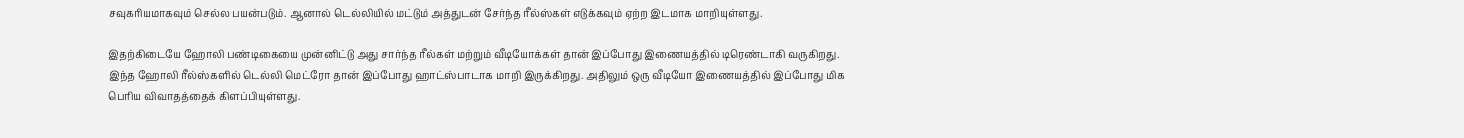சவுகரியமாகவும் செல்ல பயன்படும். ஆனால் டெல்லியில் மட்டும் அத்துடன் சேர்ந்த ரீல்ஸ்கள் எடுக்கவும் ஏற்ற இடமாக மாறியுள்ளது.

இதற்கிடையே ஹோலி பண்டிகையை முன்னிட்டு அது சார்ந்த ரீல்கள் மற்றும் வீடியோக்கள் தான் இப்போது இணையத்தில் டிரெண்டாகி வருகிறது. இந்த ஹோலி ரீல்ஸ்களில் டெல்லி மெட்ரோ தான் இப்போது ஹாட்ஸ்பாடாக மாறி இருக்கிறது. அதிலும் ஒரு வீடியோ இணையத்தில் இப்போது மிக பெரிய விவாதத்தைக் கிளப்பியுள்ளது.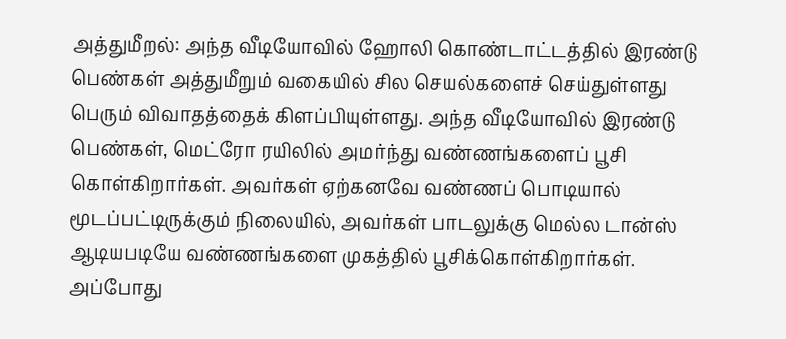அத்துமீறல்: அந்த வீடியோவில் ஹோலி கொண்டாட்டத்தில் இரண்டு பெண்கள் அத்துமீறும் வகையில் சில செயல்களைச் செய்துள்ளது பெரும் விவாதத்தைக் கிளப்பியுள்ளது. அந்த வீடியோவில் இரண்டு பெண்கள், மெட்ரோ ரயிலில் அமர்ந்து வண்ணங்களைப் பூசி கொள்கிறார்கள். அவர்கள் ஏற்கனவே வண்ணப் பொடியால் மூடப்பட்டிருக்கும் நிலையில், அவர்கள் பாடலுக்கு மெல்ல டான்ஸ் ஆடியபடியே வண்ணங்களை முகத்தில் பூசிக்கொள்கிறார்கள்.
அப்போது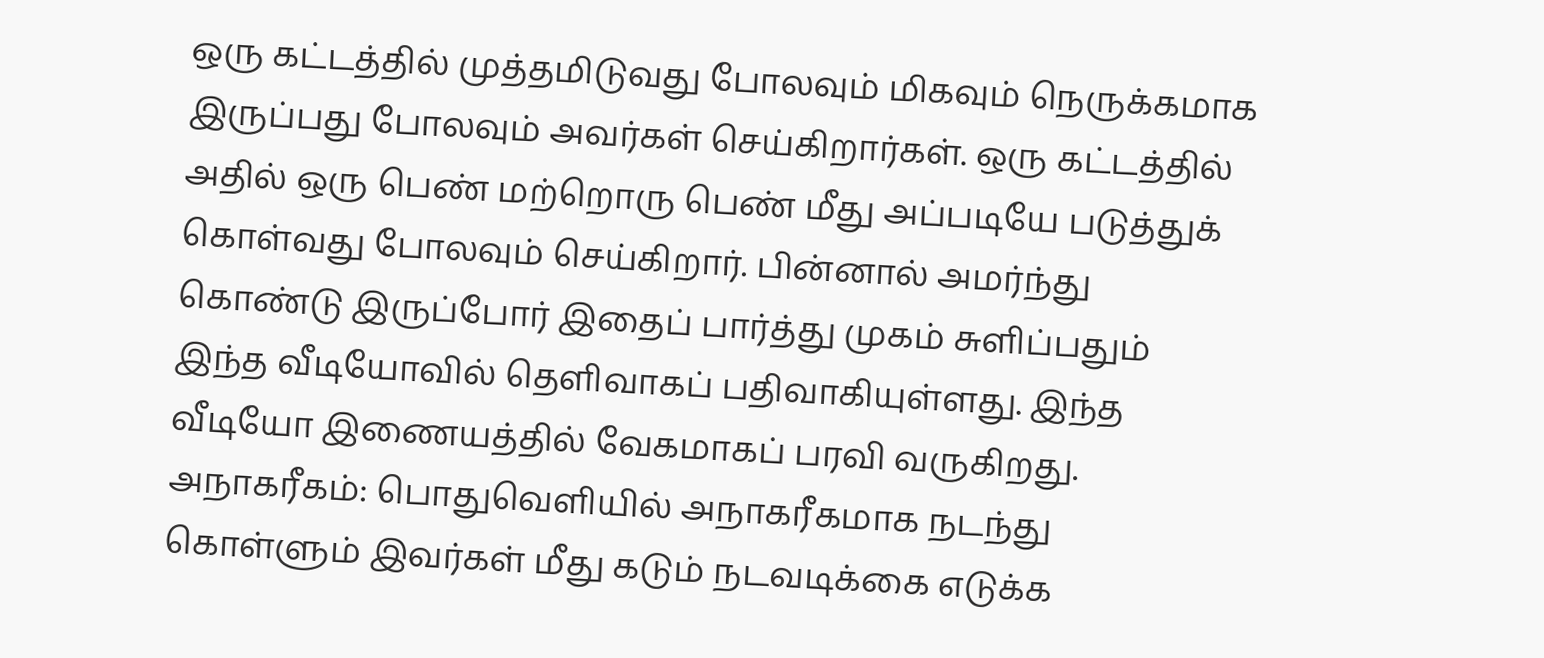ஒரு கட்டத்தில் முத்தமிடுவது போலவும் மிகவும் நெருக்கமாக இருப்பது போலவும் அவர்கள் செய்கிறார்கள். ஒரு கட்டத்தில் அதில் ஒரு பெண் மற்றொரு பெண் மீது அப்படியே படுத்துக் கொள்வது போலவும் செய்கிறார். பின்னால் அமர்ந்து கொண்டு இருப்போர் இதைப் பார்த்து முகம் சுளிப்பதும் இந்த வீடியோவில் தெளிவாகப் பதிவாகியுள்ளது. இந்த வீடியோ இணையத்தில் வேகமாகப் பரவி வருகிறது.
அநாகரீகம்: பொதுவெளியில் அநாகரீகமாக நடந்து கொள்ளும் இவர்கள் மீது கடும் நடவடிக்கை எடுக்க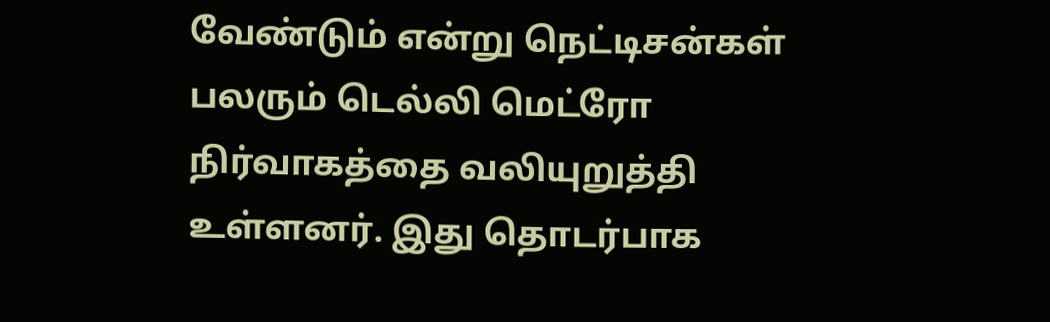வேண்டும் என்று நெட்டிசன்கள் பலரும் டெல்லி மெட்ரோ நிர்வாகத்தை வலியுறுத்தி உள்ளனர். இது தொடர்பாக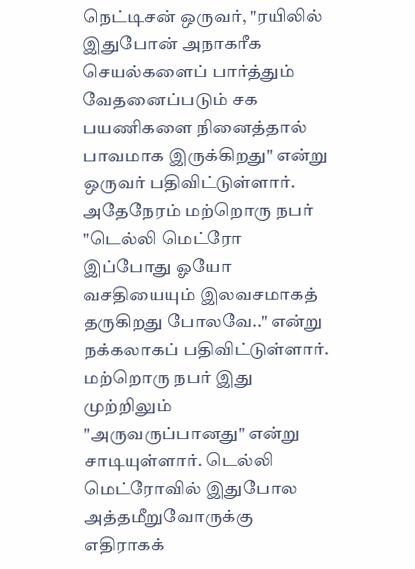நெட்டிசன் ஒருவர், "ரயிலில் இதுபோன் அநாகரீக செயல்களைப் பார்த்தும் வேதனைப்படும் சக பயணிகளை நினைத்தால் பாவமாக இருக்கிறது" என்று ஒருவர் பதிவிட்டுள்ளார்.
அதேநேரம் மற்றொரு நபர் "டெல்லி மெட்ரோ இப்போது ஓயோ வசதியையும் இலவசமாகத் தருகிறது போலவே.." என்று நக்கலாகப் பதிவிட்டுள்ளார். மற்றொரு நபர் இது முற்றிலும் "அருவருப்பானது" என்று சாடியுள்ளார். டெல்லி மெட்ரோவில் இதுபோல அத்தமீறுவோருக்கு எதிராகக்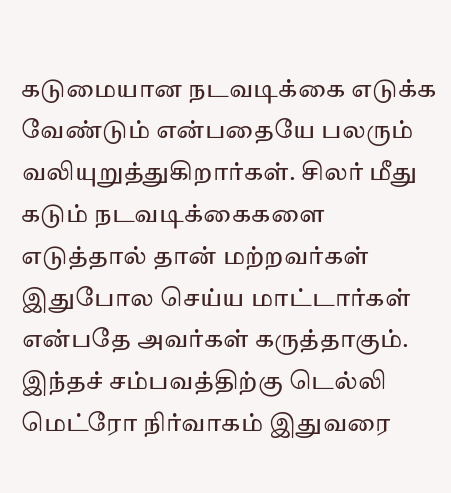கடுமையான நடவடிக்கை எடுக்க வேண்டும் என்பதையே பலரும் வலியுறுத்துகிறார்கள். சிலர் மீது கடும் நடவடிக்கைகளை எடுத்தால் தான் மற்றவர்கள் இதுபோல செய்ய மாட்டார்கள் என்பதே அவர்கள் கருத்தாகும்.
இந்தச் சம்பவத்திற்கு டெல்லி மெட்ரோ நிர்வாகம் இதுவரை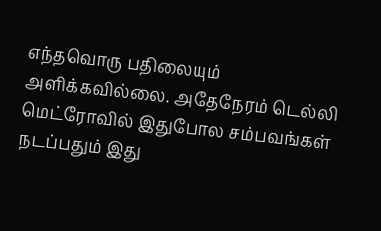எந்தவொரு பதிலையும் அளிக்கவில்லை. அதேநேரம் டெல்லி மெட்ரோவில் இதுபோல சம்பவங்கள் நடப்பதும் இது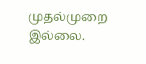முதல்முறை இல்லை.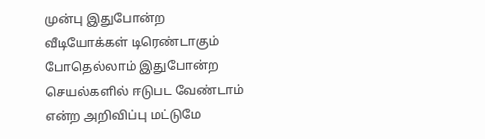முன்பு இதுபோன்ற வீடியோக்கள் டிரெண்டாகும் போதெல்லாம் இதுபோன்ற செயல்களில் ஈடுபட வேண்டாம் என்ற அறிவிப்பு மட்டுமே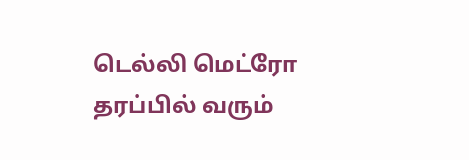டெல்லி மெட்ரோ தரப்பில் வரும்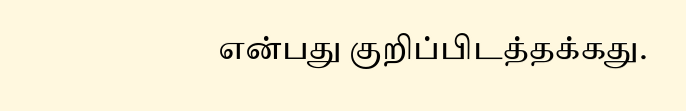என்பது குறிப்பிடத்தக்கது.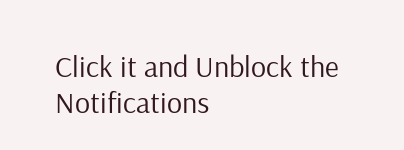Click it and Unblock the Notifications